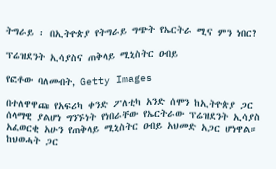ትግራይ ፡ በኢትዮጵያ የትግራይ ግጭት የኤርትራ ሚና ምን ነበር?

ፕሬዝደንት ኢሳያስና ጠቅላይ ሚኒስትር ዐብይ

የፎቶው ባለመብት, Getty Images

በተለዋዋጩ የአፍሪካ ቀንድ ፖለቲካ አንድ ሰሞን ከኢትዮጵያ ጋር ሰላማዊ ያልሆነ ግንኙነት የነበራቸው የኤርትራው ፕሬዝደንት ኢሳያስ አፈወርቂ አሁን የጠቅላይ ሚኒስትር ዐብይ አህመድ አጋር ሆነዋል። ከህወሓት ጋር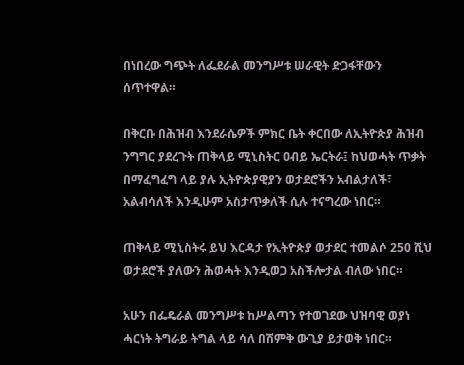በነበረው ግጭት ለፌደራል መንግሥቱ ሠራዊት ድጋፋቸውን ሰጥተዋል።

በቅርቡ በሕዝብ እንደራሴዎች ምክር ቤት ቀርበው ለኢትዮጵያ ሕዝብ ንግግር ያደረጉት ጠቅላይ ሚኒስትር ዐብይ ኤርትራ፤ ከህወሓት ጥቃት በማፈግፈግ ላይ ያሉ ኢትዮጵያዊያን ወታደሮችን አብልታለች፣ አልብሳለች እንዲሁም አስታጥቃለች ሲሉ ተናግረው ነበር።

ጠቅላይ ሚኒስትሩ ይህ እርዳታ የኢትዮጵያ ወታደር ተመልሶ 250 ሺህ ወታደሮች ያለውን ሕወሓት እንዲወጋ አስችሎታል ብለው ነበር።

አሁን በፌዴራል መንግሥቱ ከሥልጣን የተወገደው ህዝባዊ ወያነ ሓርነት ትግራይ ትግል ላይ ሳለ በሽምቅ ውጊያ ይታወቅ ነበር።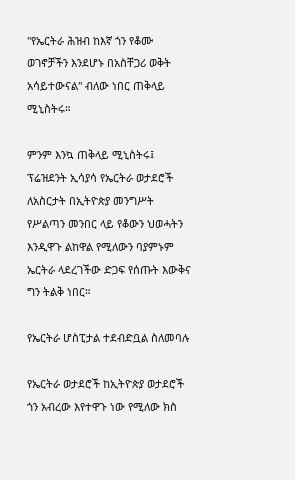"የኤርትራ ሕዝብ ከእኛ ጎን የቆሙ ወገኖቻችን እንደሆኑ በአስቸጋሪ ወቅት አሳይተውናል" ብለው ነበር ጠቅላይ ሚኒስትሩ።

ምንም እንኳ ጠቅላይ ሚኒስትሩ፤ ፕሬዝደንት ኢሳያሳ የኤርትራ ወታደሮች ለአስርታት በኢትዮጵያ መንግሥት የሥልጣን መንበር ላይ የቆውን ህወሓትን እንዲዋጉ ልከዋል የሚለውን ባያምኑም ኤርትራ ላደረገችው ድጋፍ የሰጡት እውቅና ግን ትልቅ ነበር።

የኤርትራ ሆስፒታል ተደብድቧል ስለመባሉ

የኤርትራ ወታደሮች ከኢትዮጵያ ወታደሮች ጎን አብረው እየተዋጉ ነው የሚለው ክስ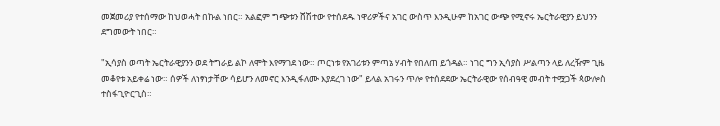መጀመሪያ የተሰማው ከህወሓት በኩል ነበር። አልፎም ግጭቱን ሸሽተው የተሰደዱ ነዋሪዎችና አገር ውስጥ እንዲሁም ከአገር ውጭ የሚኖሩ ኤርትራዊያን ይህንን ደግመውት ነበር።

"ኢሳያስ ወጣት ኤርትራዊያንን ወደ ትግራይ ልኮ ለሞት እየማገደ ነው። ጦርነቱ የአገሪቱን ምጣኔ ሃብት የበለጠ ይጎዳል። ነገር ግን ኢሳያስ ሥልጣን ላይ ለረዥም ጊዜ መቆየቱ አይቀሬ ነው። ሰዎች ለነፃነታቸው ሳይሆን ለመኖር እንዲፋለሙ እያደረገ ነው" ይላል አገሩን ጥሎ የተሰደደው ኤርትራዊው የሰብዓዊ መብት ተሟጋች ጳውሎስ ተስፋጊዮርጊስ።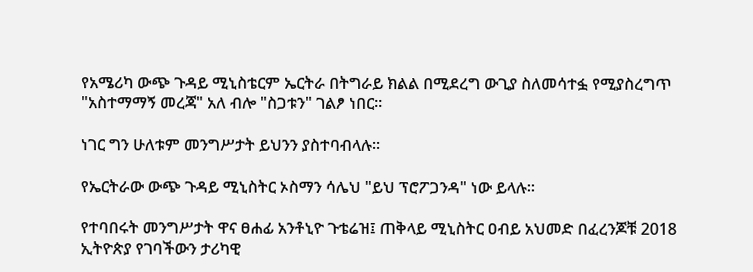የአሜሪካ ውጭ ጉዳይ ሚኒስቴርም ኤርትራ በትግራይ ክልል በሚደረግ ውጊያ ስለመሳተፏ የሚያስረግጥ "አስተማማኝ መረጃ" አለ ብሎ "ስጋቱን" ገልፆ ነበር።

ነገር ግን ሁለቱም መንግሥታት ይህንን ያስተባብላሉ።

የኤርትራው ውጭ ጉዳይ ሚኒስትር ኦስማን ሳሌህ "ይህ ፕሮፖጋንዳ" ነው ይላሉ።

የተባበሩት መንግሥታት ዋና ፀሐፊ አንቶኒዮ ጉቴሬዝ፤ ጠቅላይ ሚኒስትር ዐብይ አህመድ በፈረንጆቹ 2018 ኢትዮጵያ የገባችውን ታሪካዊ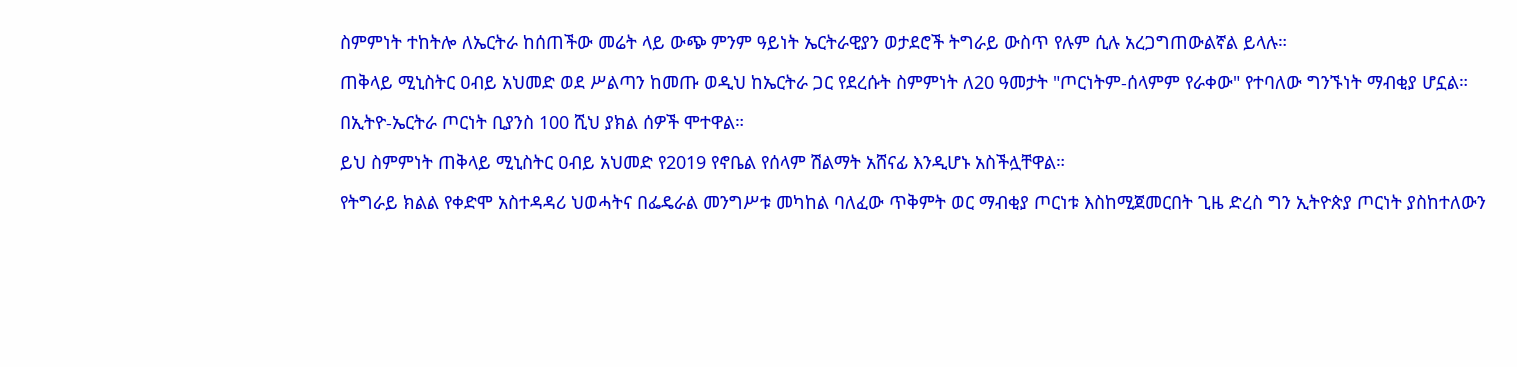ስምምነት ተከትሎ ለኤርትራ ከሰጠችው መሬት ላይ ውጭ ምንም ዓይነት ኤርትራዊያን ወታደሮች ትግራይ ውስጥ የሉም ሲሉ አረጋግጠውልኛል ይላሉ።

ጠቅላይ ሚኒስትር ዐብይ አህመድ ወደ ሥልጣን ከመጡ ወዲህ ከኤርትራ ጋር የደረሱት ስምምነት ለ20 ዓመታት "ጦርነትም-ሰላምም የራቀው" የተባለው ግንኙነት ማብቂያ ሆኗል።

በኢትዮ-ኤርትራ ጦርነት ቢያንስ 100 ሺህ ያክል ሰዎች ሞተዋል።

ይህ ስምምነት ጠቅላይ ሚኒስትር ዐብይ አህመድ የ2019 የኖቤል የሰላም ሽልማት አሸናፊ እንዲሆኑ አስችሏቸዋል።

የትግራይ ክልል የቀድሞ አስተዳዳሪ ህወሓትና በፌዴራል መንግሥቱ መካከል ባለፈው ጥቅምት ወር ማብቂያ ጦርነቱ እስከሚጀመርበት ጊዜ ድረስ ግን ኢትዮጵያ ጦርነት ያስከተለውን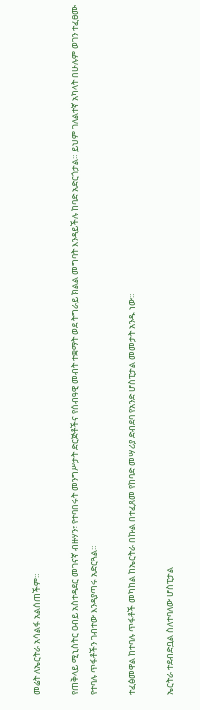መሬት ለኤርትራ አሳልፋ አልሰጠችም።

የጠቅላይ ሚኒስትር ዐብይ አስተዳደር መገናኛ ብዙሃን፣ የተባበሩት መንግሥታት ድርጅቶችና የሰብዓዊ መብት ተቋማት ወደ ትግራይ ክልል መግባት እንዳይችሉ ከባድ አድርጎታል። ይህም ገለልተኛ አካላት በሁሉም ወገን ተፈፀሙ የተባሉ ጥፋቶችን ገብተው እንዳያጣሩ አድርጓል።

ተፈፅመዋል ከተባሉ ጥፋቶች መካከል ከኤርትራ በኩል በተፈጸመ የከባድ መሣሪያ ድብደባ የአንድ ሆስፒታል መመታት አንዱ ነው።

ኤርትራ ተደብድቧል ስለተባለው ሆስፒታል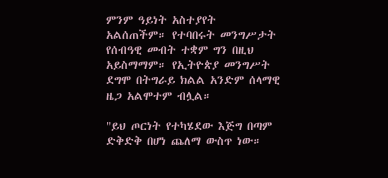ምንም ዓይነት አስተያየት አልሰጠችም። የተባበሩት መንግሥታት የሰብዓዊ መብት ተቋም ግን በዚህ አይስማማም። የኢትዮጵያ መንግሥት ደግሞ በትግራይ ክልል አንድም ሰላማዊ ዜጋ አልሞተም ብሏል።

"ይህ ጦርነት የተካሄደው እጅግ በጣም ድቅድቅ በሆነ ጨለማ ውስጥ ነው።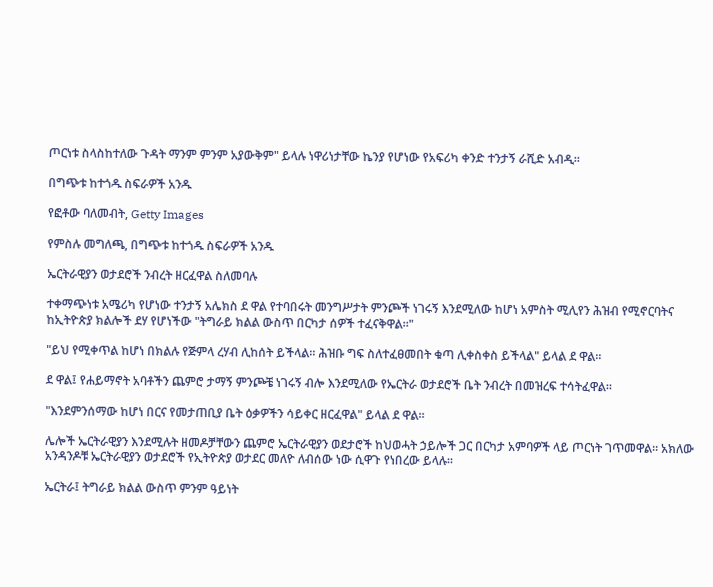ጦርነቱ ስላስከተለው ጉዳት ማንም ምንም አያውቅም" ይላሉ ነዋሪነታቸው ኬንያ የሆነው የአፍሪካ ቀንድ ተንታኝ ራሺድ አብዲ።

በግጭቱ ከተጎዱ ስፍራዎች አንዱ

የፎቶው ባለመብት, Getty Images

የምስሉ መግለጫ, በግጭቱ ከተጎዱ ስፍራዎች አንዱ

ኤርትራዊያን ወታደሮች ንብረት ዘርፈዋል ስለመባሉ

ተቀማጭነቱ አሜሪካ የሆነው ተንታኝ አሌክስ ደ ዋል የተባበሩት መንግሥታት ምንጮች ነገሩኝ እንደሚለው ከሆነ አምስት ሚሊየን ሕዝብ የሚኖርባትና ከኢትዮጵያ ክልሎች ደሃ የሆነችው "ትግራይ ክልል ውስጥ በርካታ ሰዎች ተፈናቅዋል።"

"ይህ የሚቀጥል ከሆነ በክልሉ የጅምላ ረሃብ ሊከሰት ይችላል። ሕዝቡ ግፍ ስለተፈፀመበት ቁጣ ሊቀስቀስ ይችላል" ይላል ደ ዋል።

ደ ዋል፤ የሐይማኖት አባቶችን ጨምሮ ታማኝ ምንጮቼ ነገሩኝ ብሎ እንደሚለው የኤርትራ ወታደሮች ቤት ንብረት በመዝረፍ ተሳትፈዋል።

"እንደምንሰማው ከሆነ በርና የመታጠቢያ ቤት ዕቃዎችን ሳይቀር ዘርፈዋል" ይላል ደ ዋል።

ሌሎች ኤርትራዊያን እንደሚሉት ዘመዶቻቸውን ጨምሮ ኤርትራዊያን ወደታሮች ከህወሓት ኃይሎች ጋር በርካታ አምባዎች ላይ ጦርነት ገጥመዋል። አክለው አንዳንዶቹ ኤርትራዊያን ወታደሮች የኢትዮጵያ ወታደር መለዮ ለብሰው ነው ሲዋጉ የነበረው ይላሉ።

ኤርትራ፤ ትግራይ ክልል ውስጥ ምንም ዓይነት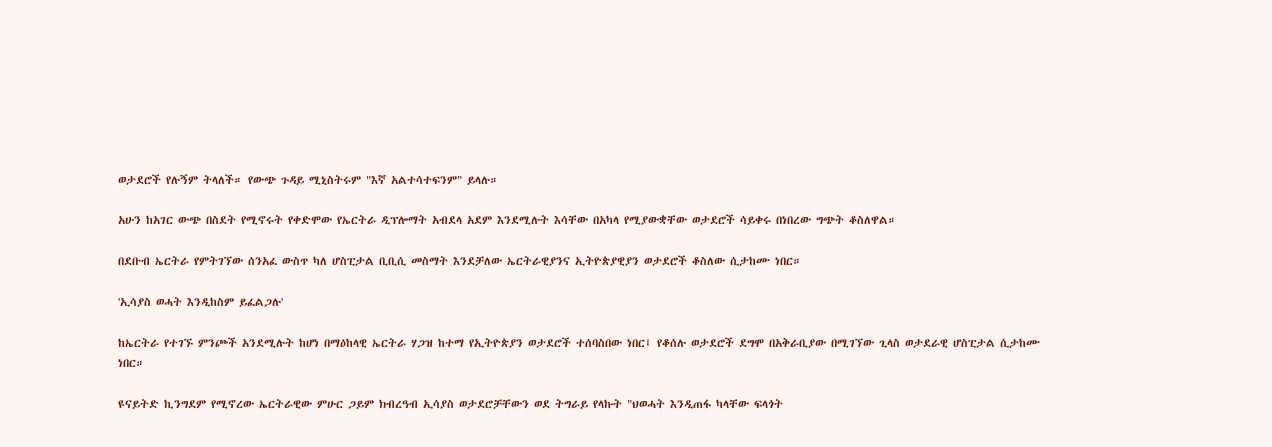ወታደሮች የሉኝም ትላለች። የውጭ ጉዳይ ሚኒስትሩም "እኛ አልተሳተፍንም" ይላሉ።

አሁን ከአገር ውጭ በስደት የሚኖሩት የቀድሞው የኤርትራ ዲፕሎማት አብደላ አደም እንደሚሉት እሳቸው በአካላ የሚያውቋቸው ወታደሮች ሳይቀሩ በነበረው ግጭት ቆስለዋል።

በደቡብ ኤርትራ የምትገኘው ሰንአፈ ውስጥ ካለ ሆስፒታል ቢቢሲ መስማት እንደቻለው ኤርትራዊያንና ኢትዮጵያዊያን ወታደሮች ቆስለው ሲታከሙ ነበር።

'ኢሳያስ ወሓት እንዲከስም ይፈልጋሉ'

ከኤርትራ የተገኙ ምንጮች አንደሚሉት ከሆነ በማዕከላዊ ኤርትራ ሃጋዝ ከተማ የኢትዮጵያን ወታደሮች ተሰባስበው ነበር፤ የቆሰሉ ወታደሮች ደግሞ በአቅራቢያው በሚገኘው ጊላስ ወታደራዊ ሆስፒታል ሲታከሙ ነበር።

ዩናይትድ ኪንግደም የሚኖረው ኤርትራዊው ምሁር ጋይም ክብረዓብ ኢሳያስ ወታደሮቻቸውን ወደ ትግራይ የላኩት "ህወሓት እንዲጠፋ ካላቸው ፍላጎት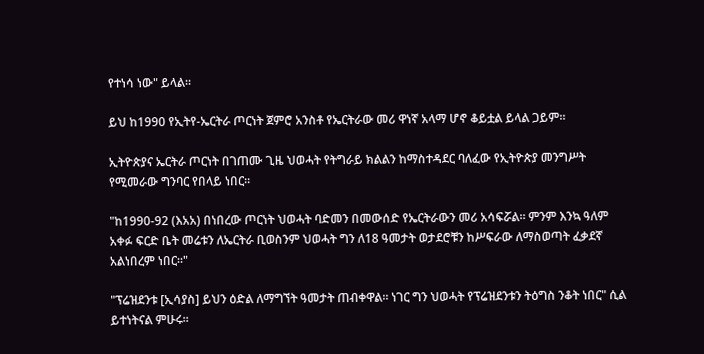የተነሳ ነው" ይላል።

ይህ ከ1990 የኢትየ-ኤርትራ ጦርነት ጀምሮ አንስቶ የኤርትራው መሪ ዋነኛ አላማ ሆኖ ቆይቷል ይላል ጋይም።

ኢትዮጵያና ኤርትራ ጦርነት በገጠሙ ጊዜ ህወሓት የትግራይ ክልልን ከማስተዳደር ባለፈው የኢትዮጵያ መንግሥት የሚመራው ግንባር የበላይ ነበር።

"ከ1990-92 (እአአ) በነበረው ጦርነት ህወሓት ባድመን በመውሰድ የኤርትራውን መሪ አሳፍሯል። ምንም እንኳ ዓለም አቀፉ ፍርድ ቤት መሬቱን ለኤርትራ ቢወስንም ህወሓት ግን ለ18 ዓመታት ወታደሮቹን ከሥፍራው ለማስወጣት ፈቃደኛ አልነበረም ነበር።"

"ፕሬዝደንቱ [ኢሳያስ] ይህን ዕድል ለማግኘት ዓመታት ጠብቀዋል። ነገር ግን ህወሓት የፕሬዝደንቱን ትዕግስ ንቆት ነበር" ሲል ይተነትናል ምሁሩ።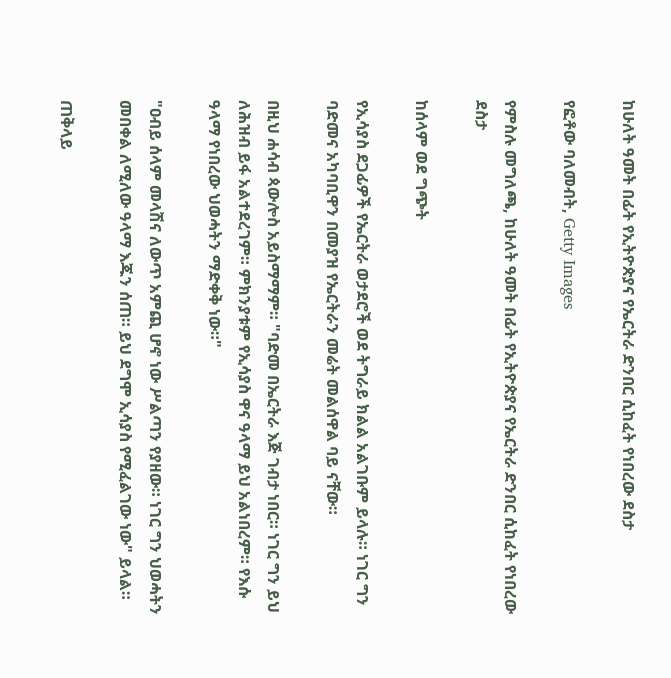ከሁለት ዓመት በፊት የኢትዮጵያና የኤርትራ ድንበር ሲከፈት የነበረው ደስታ

የፎቶው ባለመብት, Getty Images

የምስሉ መግለጫ, ከሁለት ዓመት በፊት የኢትዮጵያና የኤርትራ ድንበር ሲከፈት የነበረው ደስታ

ከሰላም ወደ ግጭት

የኢሳያስ ደጋፊዎች የኤርትራ ወታደሮች ወደ ትግራይ ክልል አልገቡም ይላሉ። ነገር ግን ባድመና አካባቢዋን በመያዝ የኤርትራን መሬት መልሰዋል ባይ ናቸው።

በዚህ ሐሳብ ጳውሎስ አይስማማም። "ባድመ በኤርትራ እጅ ገብታ ነበር። ነገር ግን ይህ ለሕዝብ ይፋ አልተደረገም። ምክንያቱም የኢሳያስ ዋና ዓላማ ይህ አልነበረም። የእሱ ዓላማ የነበረው ህወሓትን ማድቀቅ ነው።"

"ዐብይ ሰላም መላሽና ለውጥ አምጪ ሆኖ ነው ሥልጣን የያዘው። ነገር ግን ህወሓትን መበቀል ለሚለው ዓላማ እጁን ሰጠ። ይህ ደግሞ ኢሳያስ የሚፈልገው ነው" ይላል።

ጠቅላይ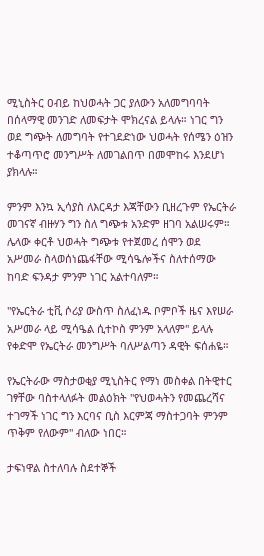ሚኒስትር ዐብይ ከህወሓት ጋር ያለውን አለመግባባት በሰላማዊ መንገድ ለመፍታት ሞክረናል ይላሉ። ነገር ግን ወደ ግጭት ለመግባት የተገደድነው ህወሓት የሰሜን ዕዝን ተቆጣጥሮ መንግሥት ለመገልበጥ በመሞከሩ እንደሆነ ያክላሉ።

ምንም እንኳ ኢሳያስ ለእርዳታ እጃቸውን ቢዘረጉም የኤርትራ መገናኛ ብዙሃን ግን ስለ ግጭቱ አንድም ዘገባ አልሠሩም። ሌላው ቀርቶ ህወሓት ግጭቱ የተጀመረ ሰሞን ወደ አሥመራ ስላወሰነጨፋቸው ሚሳዔሎችና ስለተሰማው ከባድ ፍንዳታ ምንም ነገር አልተባለም።

"የኤርትራ ቲቪ ሶሪያ ውስጥ ስለፈነዱ ቦምቦች ዜና እየሠራ አሥመራ ላይ ሚሳዔል ሲተኮስ ምንም አላለም" ይላሉ የቀድሞ የኤርትራ መንግሥት ባለሥልጣን ዳዊት ፍሰሐዬ።

የኤርትራው ማስታወቂያ ሚኒስትር የማነ መስቀል በትዊተር ገፃቸው ባስተላለፉት መልዕክት "የህወሓትን የመጨረሻና ተገማች ነገር ግን እርባና ቢስ እርምጃ ማስተጋባት ምንም ጥቅም የለውም" ብለው ነበር።

ታፍነዋል ስተለባሉ ስደተኞች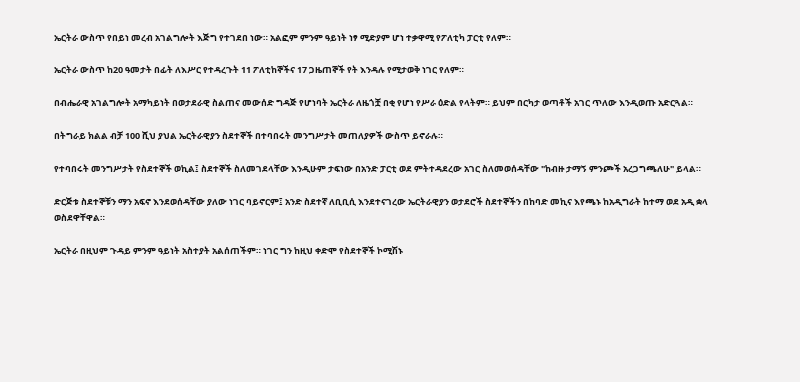ኤርትራ ውስጥ የበይነ መረብ አገልግሎት እጅግ የተገደበ ነው። አልፎም ምንም ዓይነት ነፃ ሚድያም ሆነ ተቃዋሚ የፖለቲካ ፓርቲ የለም።

ኤርትራ ውስጥ ከ20 ዓመታት በፊት ለእሥር የተዳረጉት 11 ፖለቲከኞችና 17 ጋዜጠኞች የት እንዳሉ የሚታወቅ ነገር የለም።

በብሔራዊ አገልግሎት አማካይነት በወታደራዊ ስልጠና መውሰድ ግዳጅ የሆነባት ኤርትራ ለዜጎቿ በቂ የሆነ የሥራ ዕድል የላትም። ይህም በርካታ ወጣቶች አገር ጥለው እንዲወጡ አድርጓል።

በትግራይ ክልል ብቻ 100 ሺህ ያህል ኤርትራዊያን ስደተኞች በተባበሩት መንግሥታት መጠለያዎች ውስጥ ይኖራሉ።

የተባበሩት መንግሥታት የስደተኞች ወኪል፤ ስደተኞች ስለመገደላቸው እንዲሁም ታፍነው በአንድ ፓርቲ ወደ ምትተዳደረው አገር ስለመወሰዳቸው "ከብዙ ታማኝ ምንጮች አረጋግጫለሁ" ይላል።

ድርጅቱ ስደተኞቹን ማን አፍኖ እንደወሰዳቸው ያለው ነገር ባይኖርም፤ አንድ ስደተኛ ለቢቢሲ እንደተናገረው ኤርትራዊያን ወታደሮች ስደተኞችን በከባድ መኪና እየጫኑ ከአዲግራት ከተማ ወደ አዲ ቋላ ወስደዋቸዋል።

ኤርትራ በዚህም ጉዳይ ምንም ዓይነት አስተያት አልሰጠችም። ነገር ግን ከዚህ ቀድሞ የስደተኞች ኮሚሽኑ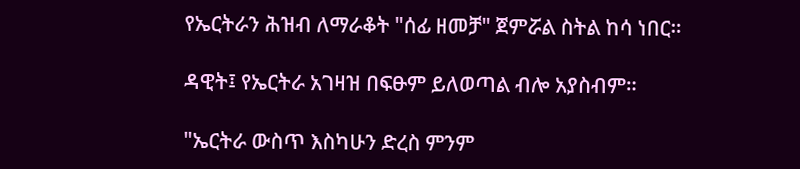የኤርትራን ሕዝብ ለማራቆት "ሰፊ ዘመቻ" ጀምሯል ስትል ከሳ ነበር።

ዳዊት፤ የኤርትራ አገዛዝ በፍፁም ይለወጣል ብሎ አያስብም።

"ኤርትራ ውስጥ እስካሁን ድረስ ምንም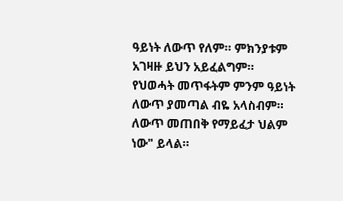ዓይነት ለውጥ የለም። ምክንያቱም አገዛዙ ይህን አይፈልግም። የህወሓት መጥፋትም ምንም ዓይነት ለውጥ ያመጣል ብዬ አላስብም። ለውጥ መጠበቅ የማይፈታ ህልም ነው" ይላል።